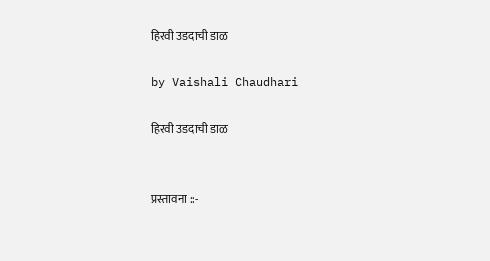हिरवी उडदाची डाळ

by Vaishali Chaudhari

हिरवी उडदाची डाळ


प्रस्तावना ::-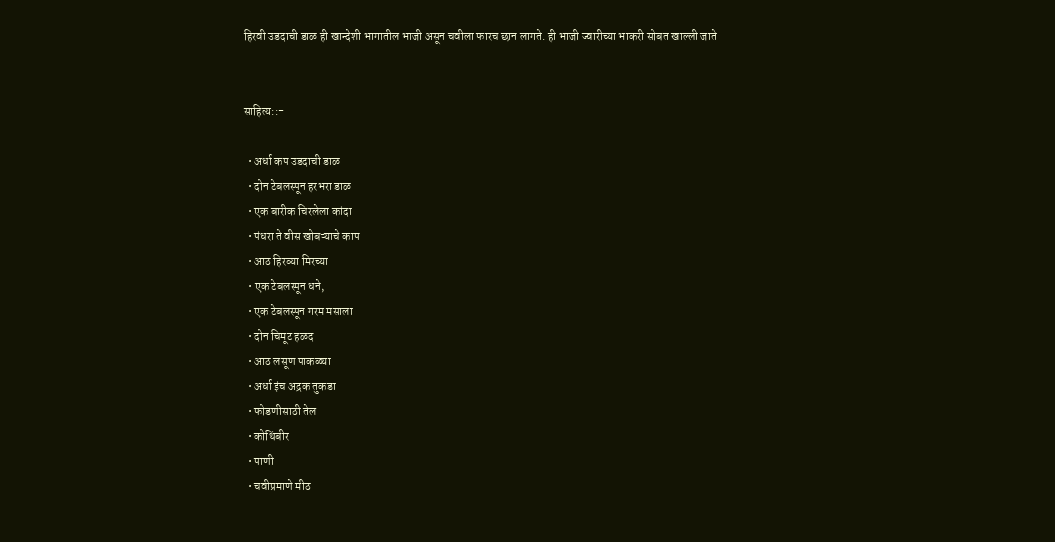हिरवी उडदाची डाळ ही खान्देशी भागातील भाजी असून चवीला फारच छान लागते. ही भाजी ज्वारीच्या भाकरी सोबत खाल्ली जाते


साहित्य::-

  • अर्धा कप उडदाची डाळ
  • दोन टेबलस्पून हरभरा डाळ
  • एक बारीक चिरलेला कांदा
  • पंधरा ते वीस खोबऱ्याचे काप
  • आठ हिरव्या मिरच्या
  • एक टेबलस्पून धने,
  • एक टेबलस्पून गरम मसाला
  • दोन चिमूट हळद
  • आठ लसूण पाकळ्या
  • अर्धा इंच अद्रक तुकडा
  • फोडणीसाठी तेल
  • कोथिंबीर
  • पाणी
  • चवीप्रमाणे मीठ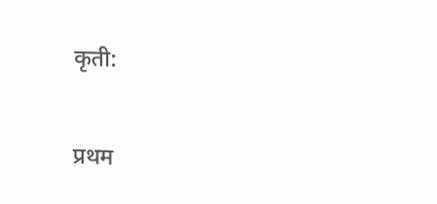कृती:

प्रथम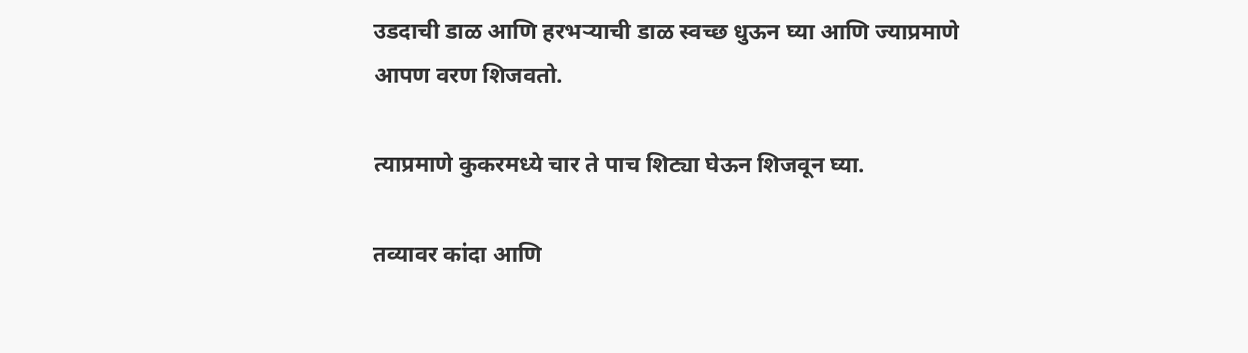उडदाची डाळ आणि हरभऱ्याची डाळ स्वच्छ धुऊन घ्या आणि ज्याप्रमाणे आपण वरण शिजवतो.

त्याप्रमाणे कुकरमध्ये चार ते पाच शिट्या घेऊन शिजवून घ्या.

तव्यावर कांदा आणि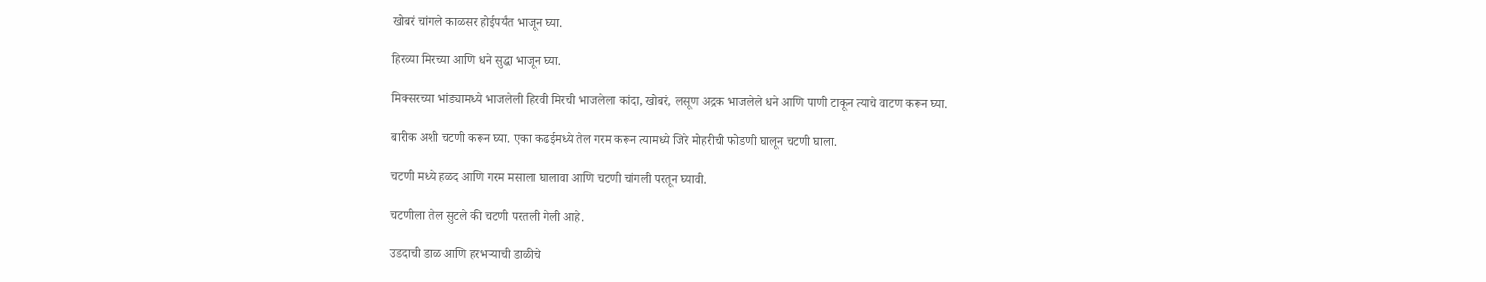खोबरं चांगले काळसर होईपर्यंत भाजून घ्या.

हिरव्या मिरच्या आणि धने सुद्धा भाजून घ्या.

मिक्सरच्या भांड्यामध्ये भाजलेली हिरवी मिरची भाजलेला कांदा, खोबरं, लसूण अद्रक भाजलेले धने आणि पाणी टाकून त्याचे वाटण करून घ्या.

बारीक अशी चटणी करून घ्या. एका कढईमध्ये तेल गरम करून त्यामध्ये जिरे मोहरीची फोडणी घालून चटणी घाला.

चटणी मध्ये हळद आणि गरम मसाला घालावा आणि चटणी चांगली परतून घ्यावी.

चटणीला तेल सुटले की चटणी परतली गेली आहे.

उडदाची डाळ आणि हरभऱ्याची डाळीचे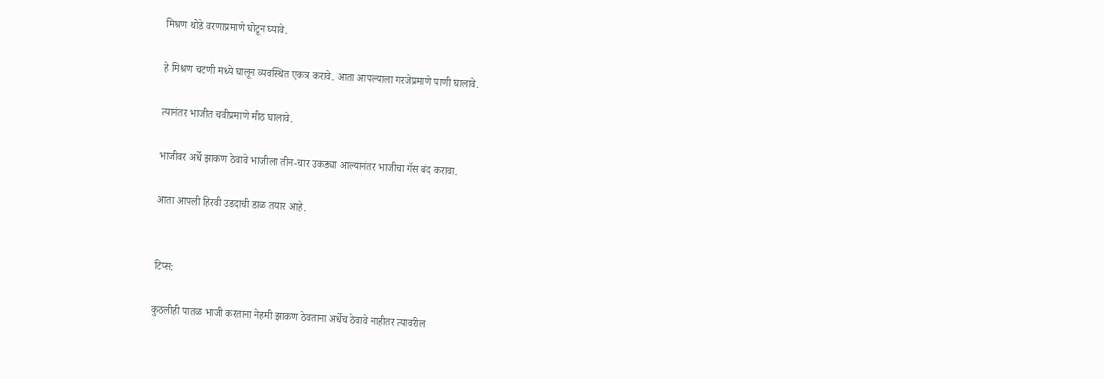मिश्रण थोडे वरणाप्रमाणे घोटून घ्यावे.

हे मिश्रण चटणी मध्ये घालून व्यवस्थित एकत्र करावे. आता आपल्याला गरजेप्रमाणे पाणी घालावे.

त्यानंतर भाजीत चवीप्रमाणे मीठ घालावे.

भाजीवर अर्धे झाकण ठेवावे भाजीला तीन-चार उकड्या आल्यानंतर भाजीचा गॅस बंद करावा.

आता आपली हिरवी उडदाची डाळ तयार आहे.


टिप्स:

कुठलीही पातळ भाजी करताना नेहमी झाकण ठेवताना अर्धेच ठेवावे नाहीतर त्यावरील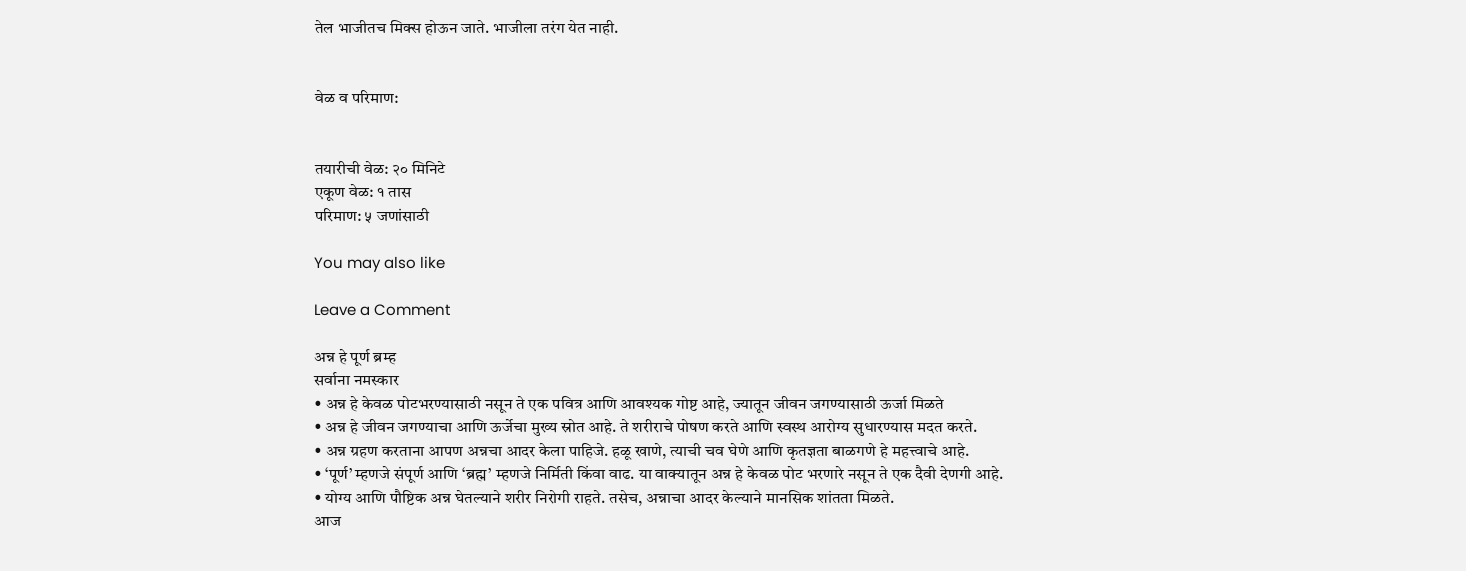तेल भाजीतच मिक्स होऊन जाते. भाजीला तरंग येत नाही.


वेळ व परिमाण:


तयारीची वेळ: २० मिनिटे
एकूण वेळ: १ तास
परिमाण: ५ जणांसाठी

You may also like

Leave a Comment

अन्न हे पूर्ण ब्रम्ह
सर्वाना नमस्कार
• अन्न हे केवळ पोटभरण्यासाठी नसून ते एक पवित्र आणि आवश्यक गोष्ट आहे, ज्यातून जीवन जगण्यासाठी ऊर्जा मिळते
• अन्न हे जीवन जगण्याचा आणि ऊर्जेचा मुख्य स्रोत आहे. ते शरीराचे पोषण करते आणि स्वस्थ आरोग्य सुधारण्यास मदत करते.
• अन्न ग्रहण करताना आपण अन्नचा आदर केला पाहिजे. हळू खाणे, त्याची चव घेणे आणि कृतज्ञता बाळगणे हे महत्त्वाचे आहे.
• ‘पूर्ण’ म्हणजे संपूर्ण आणि ‘ब्रह्म’ म्हणजे निर्मिती किंवा वाढ. या वाक्यातून अन्न हे केवळ पोट भरणारे नसून ते एक दैवी देणगी आहे.
• योग्य आणि पौष्टिक अन्न घेतल्याने शरीर निरोगी राहते. तसेच, अन्नाचा आदर केल्याने मानसिक शांतता मिळते.
आज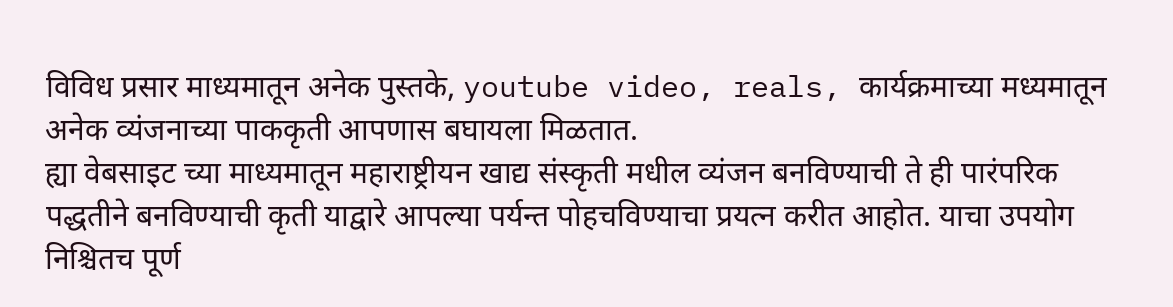विविध प्रसार माध्यमातून अनेक पुस्तके, youtube video, reals, कार्यक्रमाच्या मध्यमातून अनेक व्यंजनाच्या पाककृती आपणास बघायला मिळतात.
ह्या वेबसाइट च्या माध्यमातून महाराष्ट्रीयन खाद्य संस्कृती मधील व्यंजन बनविण्याची ते ही पारंपरिक पद्धतीने बनविण्याची कृती याद्वारे आपल्या पर्यन्त पोहचविण्याचा प्रयत्न करीत आहोत. याचा उपयोग निश्चितच पूर्ण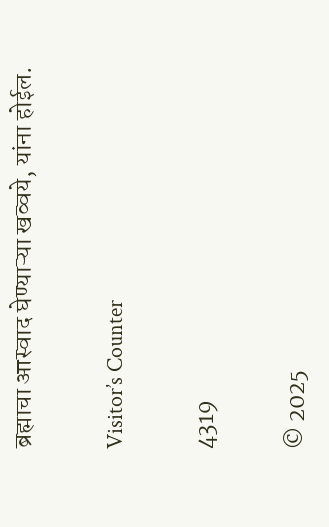ब्रह्माचा आस्वाद घेण्याऱ्या खव्वये, यांना होईल.

Visitor’s Counter

4319

© 2025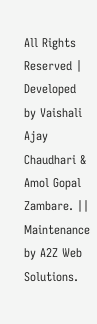All Rights Reserved | Developed by Vaishali Ajay Chaudhari & Amol Gopal Zambare. || Maintenance by A2Z Web Solutions.